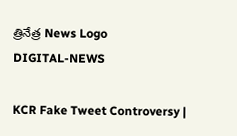త్రినేత్ర News Logo
DIGITAL-NEWS

KCR Fake Tweet Controversy |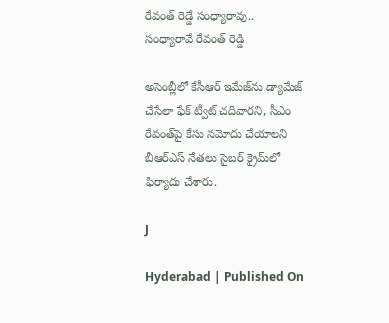రేవంత్ రెడ్డే సంధ్యారావు.. సంధ్యారావే రేవంత్ రెడ్డి

అసెంబ్లీలో కేసీఆర్ ఇమేజ్‌ను డ్యామేజ్ చేసేలా ఫేక్ ట్వీట్ చదివారని, సీఎం రేవంత్‌పై కేసు నమోదు చేయాలని బీఆర్ఎస్ నేతలు సైబర్ క్రైమ్‌లో ఫిర్యాదు చేశారు.

J

Hyderabad | Published On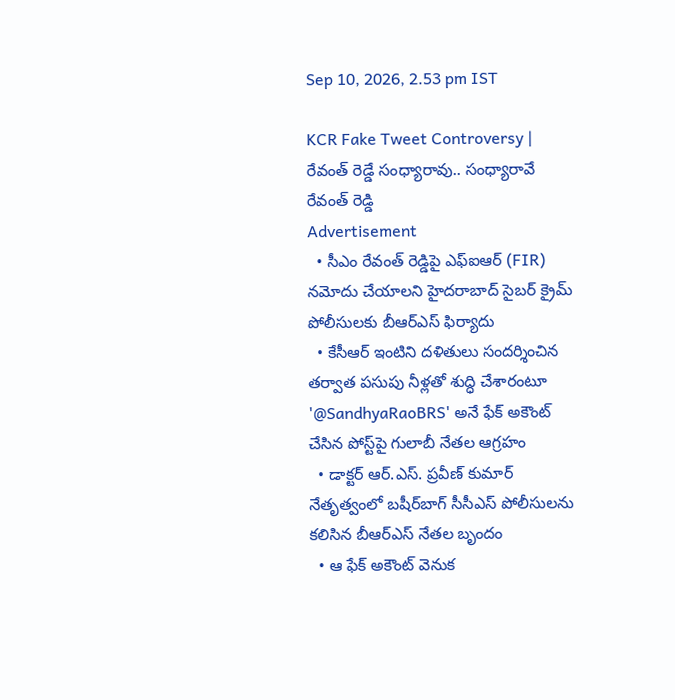Sep 10, 2026, 2.53 pm IST

KCR Fake Tweet Controversy | రేవంత్ రెడ్డే సంధ్యారావు.. సంధ్యారావే రేవంత్ రెడ్డి
Advertisement
  • సీఎం రేవంత్ రెడ్డిపై ఎఫ్ఐఆర్ (FIR) నమోదు చేయాలని హైదరాబాద్ సైబర్ క్రైమ్ పోలీసులకు బీఆర్ఎస్ ఫిర్యాదు
  • కేసీఆర్ ఇంటిని దళితులు సందర్శించిన తర్వాత పసుపు నీళ్లతో శుద్ధి చేశారంటూ '@SandhyaRaoBRS' అనే ఫేక్ అకౌంట్ చేసిన పోస్ట్‌పై గులాబీ నేతల ఆగ్రహం
  • డాక్టర్ ఆర్.ఎస్. ప్రవీణ్ కుమార్ నేతృత్వంలో బషీర్‌బాగ్ సీసీఎస్ పోలీసులను కలిసిన బీఆర్ఎస్ నేతల బృందం
  • ఆ ఫేక్ అకౌంట్ వెనుక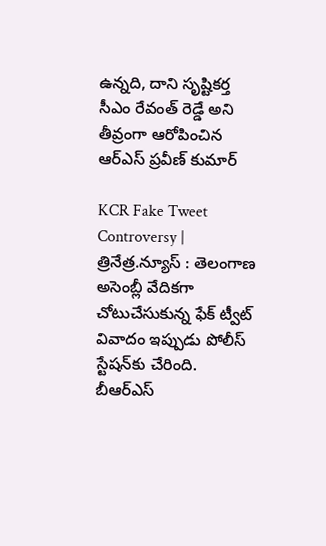ఉన్నది, దాని సృష్టికర్త సీఎం రేవంత్ రెడ్డే అని తీవ్రంగా ఆరోపించిన ఆర్ఎస్ ప్రవీణ్ కుమార్

KCR Fake Tweet Controversy | త్రినేత్ర.న్యూస్ : తెలంగాణ అసెంబ్లీ వేదికగా చోటుచేసుకున్న ఫేక్ ట్వీట్ వివాదం ఇప్పుడు పోలీస్ స్టేషన్‌కు చేరింది. బీఆర్ఎస్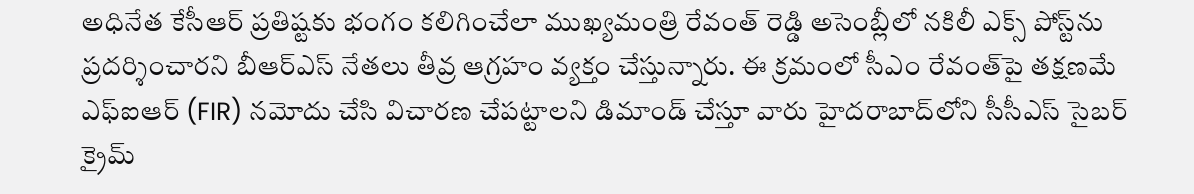అధినేత కేసీఆర్ ప్రతిష్టకు భంగం కలిగించేలా ముఖ్యమంత్రి రేవంత్ రెడ్డి అసెంబ్లీలో నకిలీ ఎక్స్ పోస్ట్‌ను ప్రదర్శించారని బీఆర్ఎస్ నేతలు తీవ్ర ఆగ్రహం వ్యక్తం చేస్తున్నారు. ఈ క్రమంలో సీఎం రేవంత్‌పై తక్షణమే ఎఫ్ఐఆర్ (FIR) నమోదు చేసి విచారణ చేపట్టాలని డిమాండ్ చేస్తూ వారు హైదరాబాద్‌లోని సీసీఎస్ సైబర్ క్రైమ్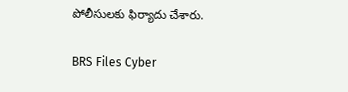పోలీసులకు ఫిర్యాదు చేశారు.

BRS Files Cyber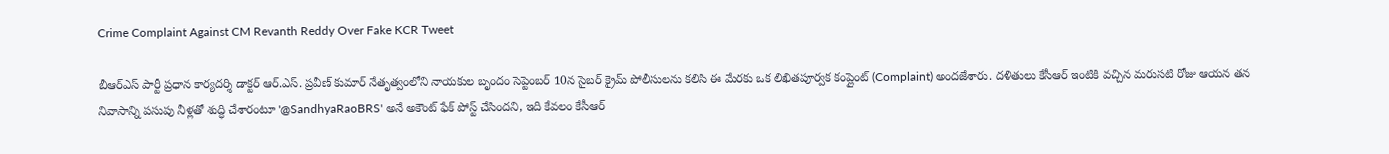Crime Complaint Against CM Revanth Reddy Over Fake KCR Tweet

బీఆర్ఎస్ పార్టీ ప్రధాన కార్యదర్శి డాక్టర్ ఆర్.ఎస్. ప్రవీణ్ కుమార్ నేతృత్వంలోని నాయకుల బృందం సెప్టెంబర్ 10న సైబర్ క్రైమ్ పోలీసులను కలిసి ఈ మేరకు ఒక లిఖితపూర్వక కంప్లైంట్ (Complaint) అందజేశారు. దళితులు కేసీఆర్ ఇంటికి వచ్చిన మరుసటి రోజు ఆయన తన నివాసాన్ని పసుపు నీళ్లతో శుద్ధి చేశారంటూ '@SandhyaRaoBRS' అనే అకౌంట్ ఫేక్ పోస్ట్ చేసిందని, ఇది కేవలం కేసీఆర్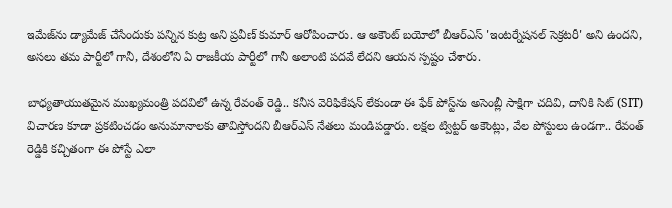ఇమేజ్‌ను డ్యామేజ్ చేసేందుకు పన్నిన కుట్ర అని ప్రవీణ్ కుమార్ ఆరోపించారు. ఆ అకౌంట్ బయోలో బీఆర్ఎస్ 'ఇంటర్నేషనల్ సెక్రటరీ' అని ఉందని, అసలు తమ పార్టీలో గానీ, దేశంలోని ఏ రాజకీయ పార్టీలో గానీ అలాంటి పదవే లేదని ఆయన స్పష్టం చేశారు.

బాధ్యతాయుతమైన ముఖ్యమంత్రి పదవిలో ఉన్న రేవంత్ రెడ్డి.. కనీస వెరిఫికేషన్ లేకుండా ఈ ఫేక్ పోస్ట్‌ను అసెంబ్లీ సాక్షిగా చదివి, దానికి సిట్ (SIT) విచారణ కూడా ప్రకటించడం అనుమానాలకు తావిస్తోందని బీఆర్ఎస్ నేతలు మండిపడ్డారు. లక్షల ట్విట్టర్ అకౌంట్లు, వేల పోస్టులు ఉండగా.. రేవంత్ రెడ్డికి కచ్చితంగా ఈ పోస్టే ఎలా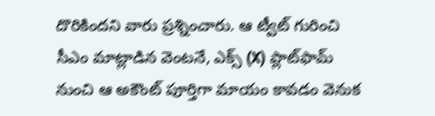దొరికిందని వారు ప్రశ్నించారు. ఆ ట్వీట్ గురించి సీఎం మాట్లాడిన వెంటనే, ఎక్స్ (X) ప్లాట్‌ఫామ్ నుంచి ఆ అకౌంట్ పూర్తిగా మాయం కావడం వెనుక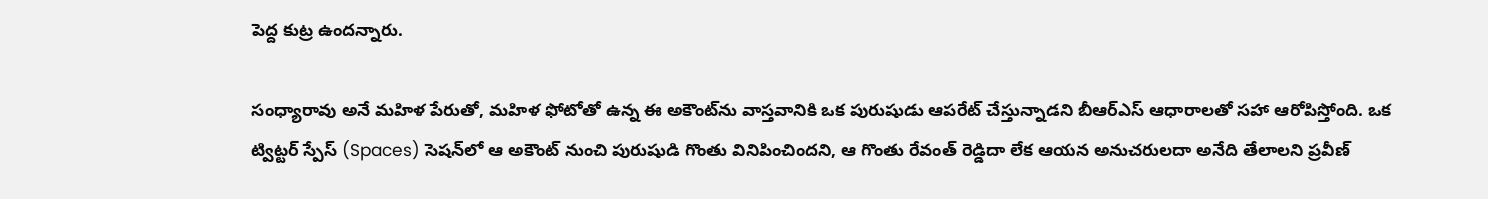పెద్ద కుట్ర ఉందన్నారు.

సంధ్యారావు అనే మహిళ పేరుతో, మహిళ ఫోటోతో ఉన్న ఈ అకౌంట్‌ను వాస్తవానికి ఒక పురుషుడు ఆపరేట్ చేస్తున్నాడని బీఆర్ఎస్ ఆధారాలతో సహా ఆరోపిస్తోంది. ఒక ట్విట్టర్ స్పేస్ (Spaces) సెషన్‌లో ఆ అకౌంట్ నుంచి పురుషుడి గొంతు వినిపించిందని, ఆ గొంతు రేవంత్ రెడ్డిదా లేక ఆయన అనుచరులదా అనేది తేలాలని ప్రవీణ్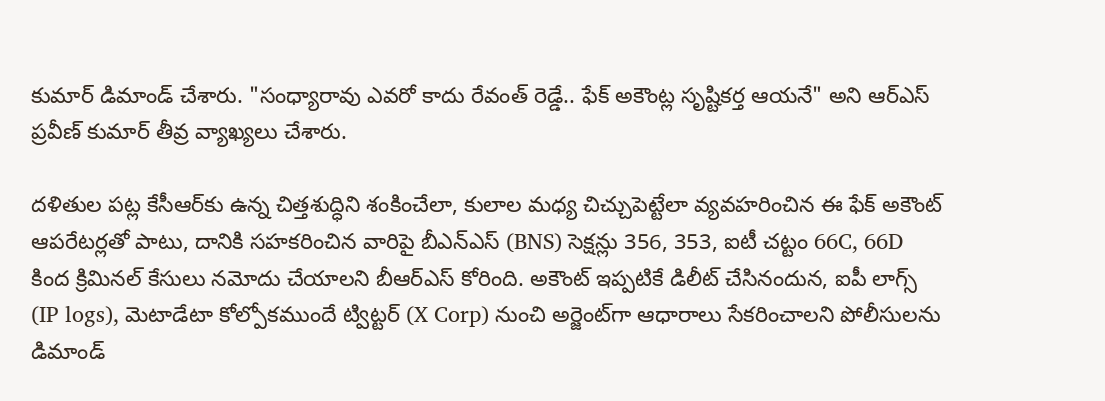కుమార్ డిమాండ్ చేశారు. "సంధ్యారావు ఎవరో కాదు రేవంత్ రెడ్డే.. ఫేక్ అకౌంట్ల సృష్టికర్త ఆయనే" అని ఆర్ఎస్ ప్రవీణ్ కుమార్ తీవ్ర వ్యాఖ్యలు చేశారు.

దళితుల పట్ల కేసీఆర్‌కు ఉన్న చిత్తశుద్ధిని శంకించేలా, కులాల మధ్య చిచ్చుపెట్టేలా వ్యవహరించిన ఈ ఫేక్ అకౌంట్ ఆపరేటర్లతో పాటు, దానికి సహకరించిన వారిపై బీఎన్ఎస్ (BNS) సెక్షన్లు 356, 353, ఐటీ చట్టం 66C, 66D కింద క్రిమినల్ కేసులు నమోదు చేయాలని బీఆర్ఎస్ కోరింది. అకౌంట్ ఇప్పటికే డిలీట్ చేసినందున, ఐపీ లాగ్స్ (IP logs), మెటాడేటా కోల్పోకముందే ట్విట్టర్ (X Corp) నుంచి అర్జెంట్‌గా ఆధారాలు సేకరించాలని పోలీసులను డిమాండ్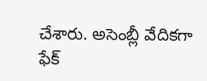చేశారు. అసెంబ్లీ వేదికగా ఫేక్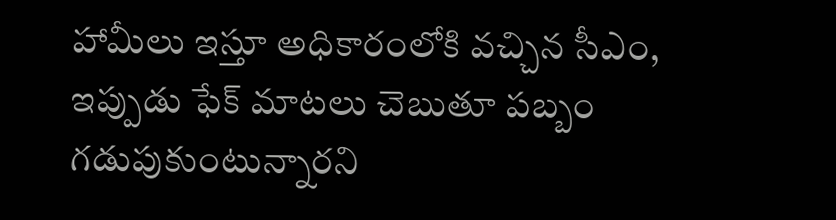హామీలు ఇస్తూ అధికారంలోకి వచ్చిన సీఎం, ఇప్పుడు ఫేక్ మాటలు చెబుతూ పబ్బం గడుపుకుంటున్నారని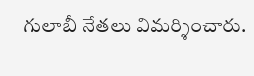గులాబీ నేతలు విమర్శించారు.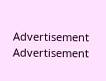Advertisement
Advertisement